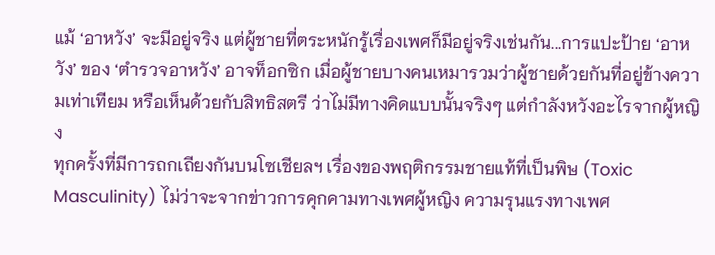แม้ ‘อาหวัง’ จะมีอยู่จริง แต่ผู้ชายที่ตระหนักรู้เรื่องเพศก็มีอยู่จริงเช่นกัน...การแปะป้าย ‘อาหวัง’ ของ ‘ตำรวจอาหวัง’ อาจท็อกซิก เมื่อผู้ชายบางคนเหมารวมว่าผู้ชายด้วยกันที่อยู่ข้างความเท่าเทียม หรือเห็นด้วยกับสิทธิสตรี ว่าไม่มีทางคิดแบบนั้นจริงๆ แต่กำลังหวังอะไรจากผู้หญิง
ทุกครั้งที่มีการถกเถียงกันบนโซเชียลฯ เรื่องของพฤติกรรมชายแท้ที่เป็นพิษ (Toxic Masculinity) ไม่ว่าจะจากข่าวการคุกคามทางเพศผู้หญิง ความรุนแรงทางเพศ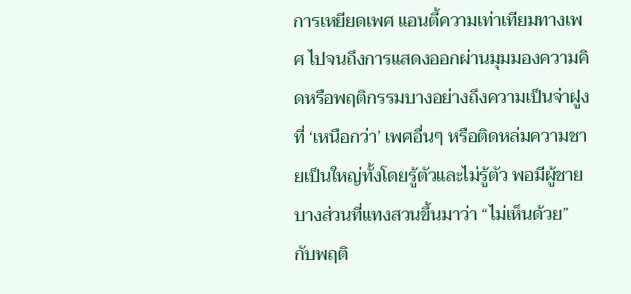การเหยียดเพศ แอนตี้ความเท่าเทียมทางเพศ ไปจนถึงการแสดงออกผ่านมุมมองความคิดหรือพฤติกรรมบางอย่างถึงความเป็นจ่าฝูงที่ ‘เหนือกว่า’ เพศอื่นๆ หรือติดหล่มความชายเป็นใหญ่ทั้งโดยรู้ตัวและไม่รู้ตัว พอมีผู้ชายบางส่วนที่แทงสวนขึ้นมาว่า “ไม่เห็นด้วย” กับพฤติ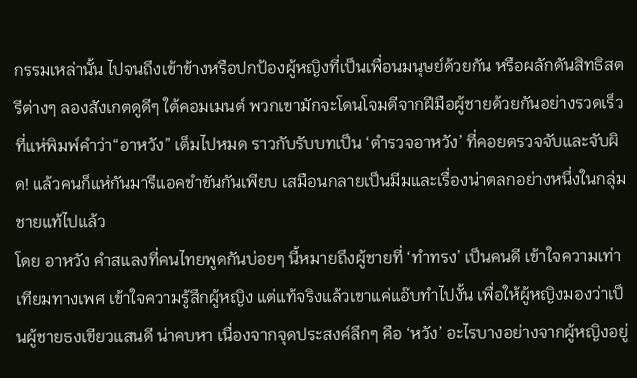กรรมเหล่านั้น ไปจนถึงเข้าข้างหรือปกป้องผู้หญิงที่เป็นเพื่อนมนุษย์ด้วยกัน หรือผลักดันสิทธิสตรีต่างๆ ลองสังเกตดูดีๆ ใต้คอมเมนต์ พวกเขามักจะโดนโจมตีจากฝีมือผู้ชายด้วยกันอย่างรวดเร็ว ที่แห่พิมพ์คำว่า“อาหวัง” เต็มไปหมด ราวกับรับบทเป็น ‘ตำรวจอาหวัง’ ที่คอยตรวจจับและจับผิด! แล้วคนก็แห่กันมารีแอคขำขันกันเพียบ เสมือนกลายเป็นมีมและเรื่องน่าตลกอย่างหนึ่งในกลุ่มชายแท้ไปแล้ว
โดย อาหวัง คำสแลงที่คนไทยพูดกันบ่อยๆ นี้หมายถึงผู้ชายที่ ‘ทำทรง’ เป็นคนดี เข้าใจความเท่าเทียมทางเพศ เข้าใจความรู้สึกผู้หญิง แต่แท้จริงแล้วเขาแค่แอ๊บทำไปงั้น เพื่อให้ผู้หญิงมองว่าเป็นผู้ชายธงเขียวแสนดี น่าคบหา เนื่องจากจุดประสงค์ลึกๆ คือ ‘หวัง’ อะไรบางอย่างจากผู้หญิงอยู่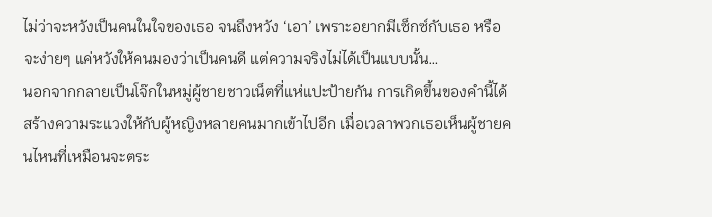ไม่ว่าจะหวังเป็นคนในใจของเธอ จนถึงหวัง ‘เอา’ เพราะอยากมีเซ็กซ์กับเธอ หรือจะง่ายๆ แค่หวังให้คนมองว่าเป็นคนดี แต่ความจริงไม่ได้เป็นแบบนั้น…
นอกจากกลายเป็นโจ๊กในหมู่ผู้ชายชาวเน็ตที่แห่แปะป้ายกัน การเกิดขึ้นของคำนี้ได้สร้างความระแวงให้กับผู้หญิงหลายคนมากเข้าไปอีก เมื่อเวลาพวกเธอเห็นผู้ชายคนไหนที่เหมือนจะตระ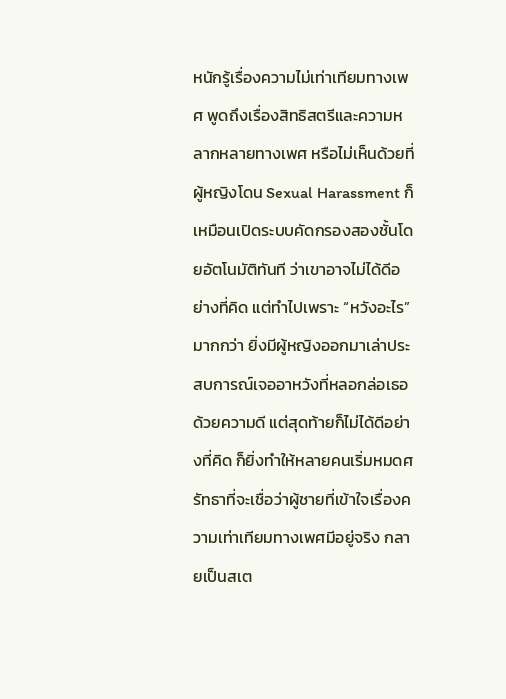หนักรู้เรื่องความไม่เท่าเทียมทางเพศ พูดถึงเรื่องสิทธิสตรีและความหลากหลายทางเพศ หรือไม่เห็นด้วยที่ผู้หญิงโดน Sexual Harassment ก็เหมือนเปิดระบบคัดกรองสองชั้นโดยอัตโนมัติทันที ว่าเขาอาจไม่ได้ดีอย่างที่คิด แต่ทำไปเพราะ “หวังอะไร” มากกว่า ยิ่งมีผู้หญิงออกมาเล่าประสบการณ์เจออาหวังที่หลอกล่อเธอด้วยความดี แต่สุดท้ายก็ไม่ได้ดีอย่างที่คิด ก็ยิ่งทำให้หลายคนเริ่มหมดศรัทธาที่จะเชื่อว่าผู้ชายที่เข้าใจเรื่องความเท่าเทียมทางเพศมีอยู่จริง กลายเป็นสเต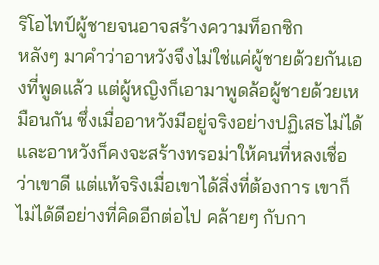ริโอไทป์ผู้ชายจนอาจสร้างความท็อกซิก
หลังๆ มาคำว่าอาหวังจึงไม่ใช่แค่ผู้ชายด้วยกันเองที่พูดแล้ว แต่ผู้หญิงก็เอามาพูดล้อผู้ชายด้วยเหมือนกัน ซึ่งเมื่ออาหวังมีอยู่จริงอย่างปฏิเสธไม่ได้ และอาหวังก็คงจะสร้างทรอม่าให้คนที่หลงเชื่อว่าเขาดี แต่แท้จริงเมื่อเขาได้สิ่งที่ต้องการ เขาก็ไม่ได้ดีอย่างที่คิดอีกต่อไป คล้ายๆ กับกา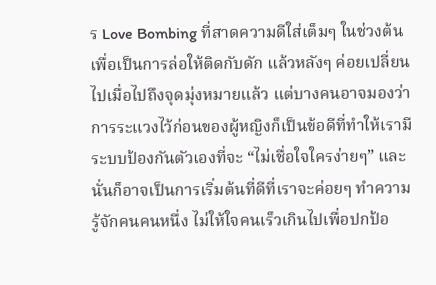ร Love Bombing ที่สาดความดีใส่เต็มๆ ในช่วงต้นเพื่อเป็นการล่อให้ติดกับดัก แล้วหลังๆ ค่อยเปลี่ยนไปเมื่อไปถึงจุดมุ่งหมายแล้ว แต่บางคนอาจมองว่าการระแวงไว้ก่อนของผู้หญิงก็เป็นข้อดีที่ทำให้เรามีระบบป้องกันตัวเองที่จะ “ไม่เชื่อใจใครง่ายๆ” และนั่นก็อาจเป็นการเริ่มต้นที่ดีที่เราจะค่อยๆ ทำความรู้จักคนคนหนึ่ง ไม่ให้ใจคนเร็วเกินไปเพื่อปกป้อ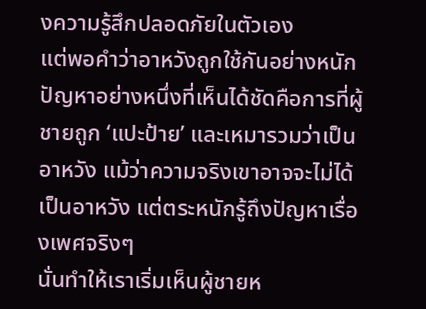งความรู้สึกปลอดภัยในตัวเอง
แต่พอคำว่าอาหวังถูกใช้กันอย่างหนัก ปัญหาอย่างหนึ่งที่เห็นได้ชัดคือการที่ผู้ชายถูก ‘แปะป้าย’ และเหมารวมว่าเป็นอาหวัง แม้ว่าความจริงเขาอาจจะไม่ได้เป็นอาหวัง แต่ตระหนักรู้ถึงปัญหาเรื่องเพศจริงๆ
นั่นทำให้เราเริ่มเห็นผู้ชายห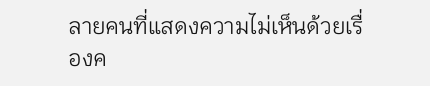ลายคนที่แสดงความไม่เห็นด้วยเรื่องค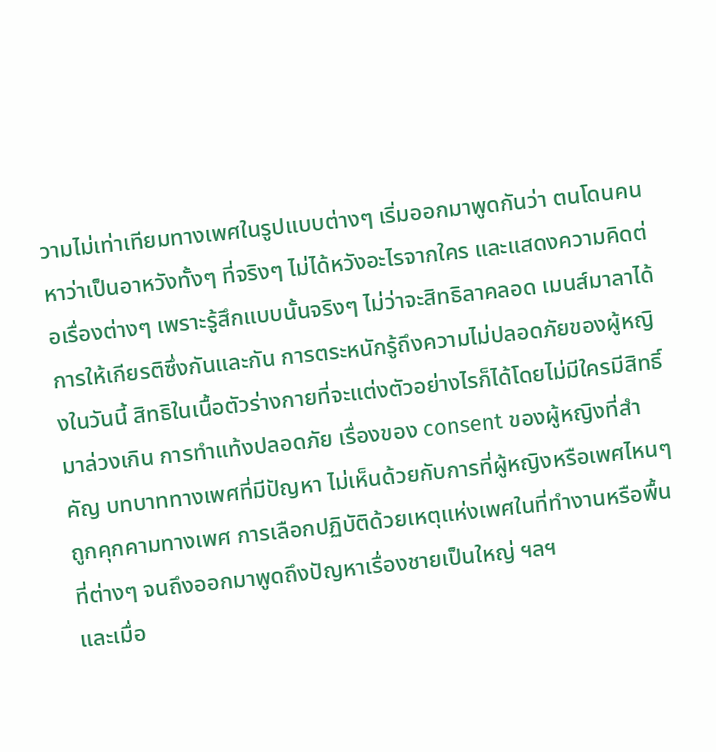วามไม่เท่าเทียมทางเพศในรูปแบบต่างๆ เริ่มออกมาพูดกันว่า ตนโดนคนหาว่าเป็นอาหวังทั้งๆ ที่จริงๆ ไม่ได้หวังอะไรจากใคร และแสดงความคิดต่อเรื่องต่างๆ เพราะรู้สึกแบบนั้นจริงๆ ไม่ว่าจะสิทธิลาคลอด เมนส์มาลาได้ การให้เกียรติซึ่งกันและกัน การตระหนักรู้ถึงความไม่ปลอดภัยของผู้หญิงในวันนี้ สิทธิในเนื้อตัวร่างกายที่จะแต่งตัวอย่างไรก็ได้โดยไม่มีใครมีสิทธิ์มาล่วงเกิน การทำแท้งปลอดภัย เรื่องของ consent ของผู้หญิงที่สำคัญ บทบาททางเพศที่มีปัญหา ไม่เห็นด้วยกับการที่ผู้หญิงหรือเพศไหนๆ ถูกคุกคามทางเพศ การเลือกปฏิบัติด้วยเหตุแห่งเพศในที่ทำงานหรือพื้นที่ต่างๆ จนถึงออกมาพูดถึงปัญหาเรื่องชายเป็นใหญ่ ฯลฯ
และเมื่อ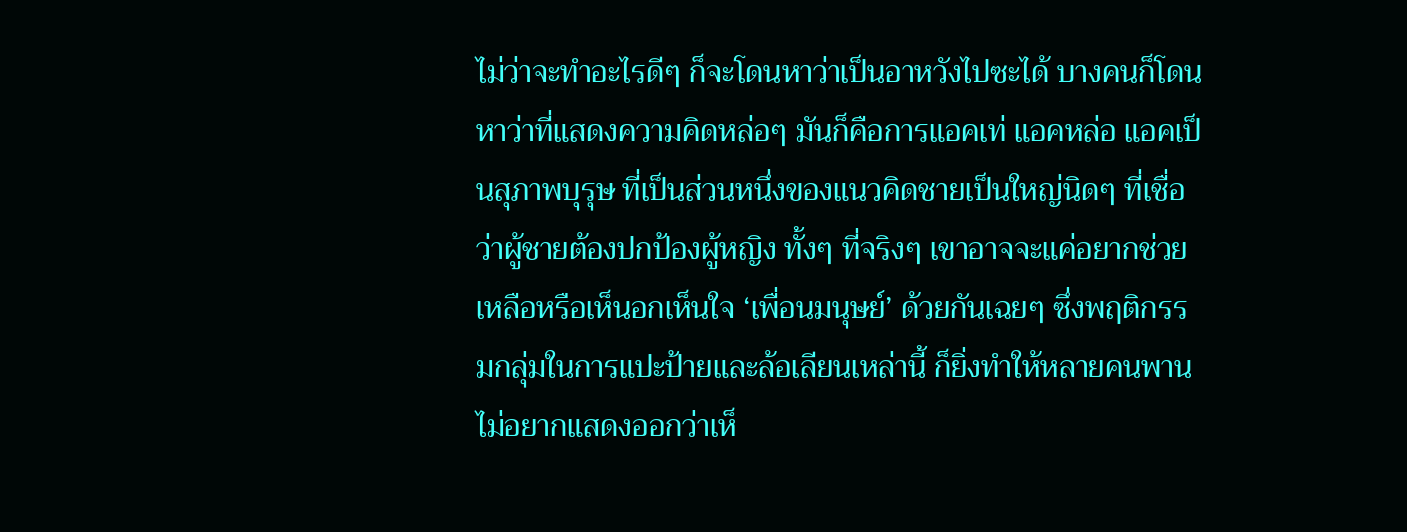ไม่ว่าจะทำอะไรดีๆ ก็จะโดนหาว่าเป็นอาหวังไปซะได้ บางคนก็โดนหาว่าที่แสดงความคิดหล่อๆ มันก็คือการแอคเท่ แอคหล่อ แอคเป็นสุภาพบุรุษ ที่เป็นส่วนหนึ่งของแนวคิดชายเป็นใหญ่นิดๆ ที่เชื่อว่าผู้ชายต้องปกป้องผู้หญิง ทั้งๆ ที่จริงๆ เขาอาจจะแค่อยากช่วยเหลือหรือเห็นอกเห็นใจ ‘เพื่อนมนุษย์’ ด้วยกันเฉยๆ ซึ่งพฤติกรรมกลุ่มในการแปะป้ายและล้อเลียนเหล่านี้ ก็ยิ่งทำให้หลายคนพานไม่อยากแสดงออกว่าเห็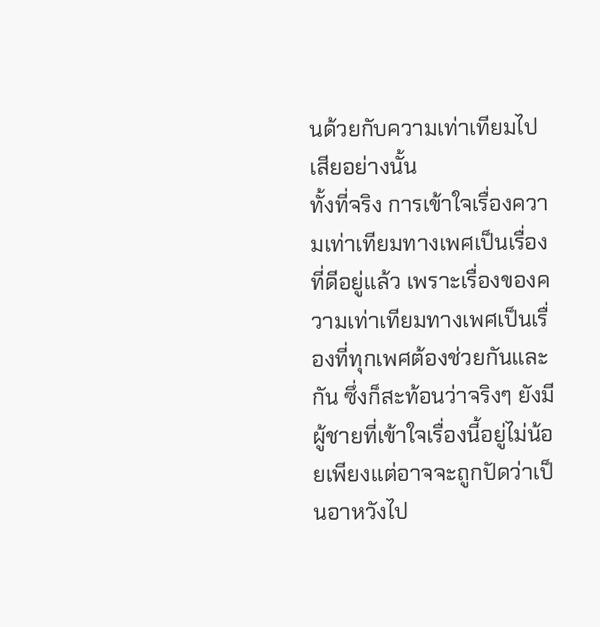นด้วยกับความเท่าเทียมไปเสียอย่างนั้น
ทั้งที่จริง การเข้าใจเรื่องความเท่าเทียมทางเพศเป็นเรื่องที่ดีอยู่แล้ว เพราะเรื่องของความเท่าเทียมทางเพศเป็นเรื่องที่ทุกเพศต้องช่วยกันและกัน ซึ่งก็สะท้อนว่าจริงๆ ยังมีผู้ชายที่เข้าใจเรื่องนี้อยู่ไม่น้อยเพียงแต่อาจจะถูกปัดว่าเป็นอาหวังไป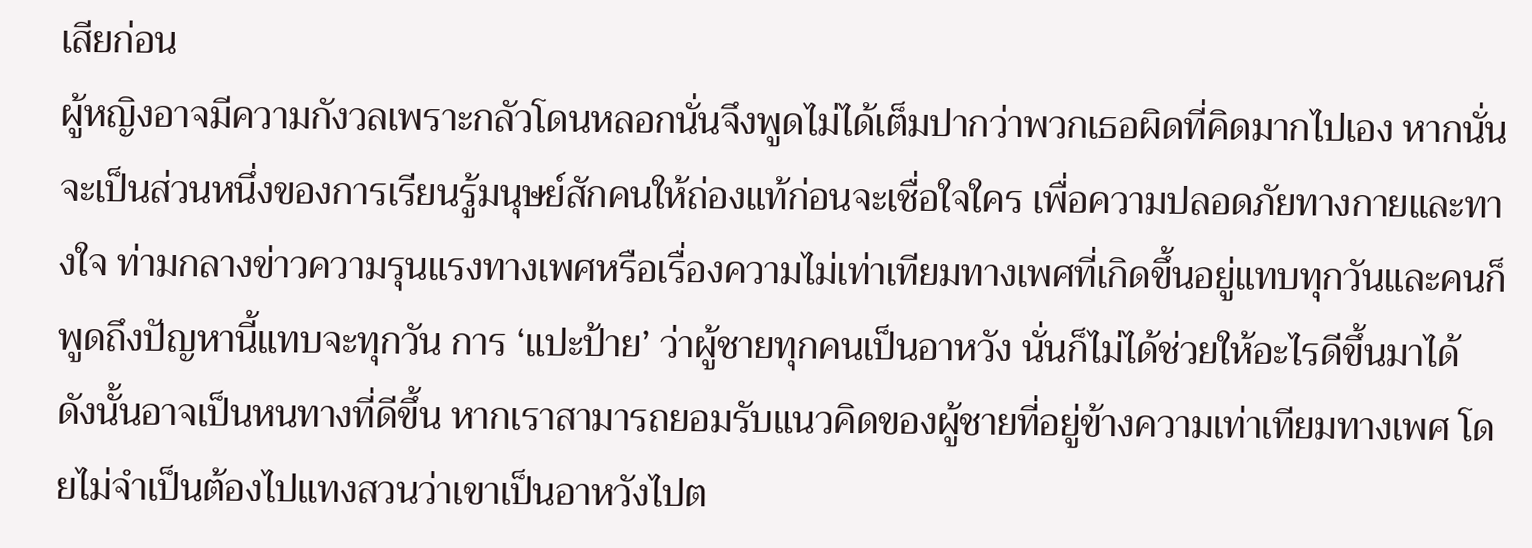เสียก่อน
ผู้หญิงอาจมีความกังวลเพราะกลัวโดนหลอกนั่นจึงพูดไม่ได้เต็มปากว่าพวกเธอผิดที่คิดมากไปเอง หากนั่นจะเป็นส่วนหนึ่งของการเรียนรู้มนุษย์สักคนให้ถ่องแท้ก่อนจะเชื่อใจใคร เพื่อความปลอดภัยทางกายและทางใจ ท่ามกลางข่าวความรุนแรงทางเพศหรือเรื่องความไม่เท่าเทียมทางเพศที่เกิดขึ้นอยู่แทบทุกวันและคนก็พูดถึงปัญหานี้แทบจะทุกวัน การ ‘แปะป้าย’ ว่าผู้ชายทุกคนเป็นอาหวัง นั่นก็ไม่ได้ช่วยให้อะไรดีขึ้นมาได้
ดังนั้นอาจเป็นหนทางที่ดีขึ้น หากเราสามารถยอมรับแนวคิดของผู้ชายที่อยู่ข้างความเท่าเทียมทางเพศ โดยไม่จำเป็นต้องไปแทงสวนว่าเขาเป็นอาหวังไปต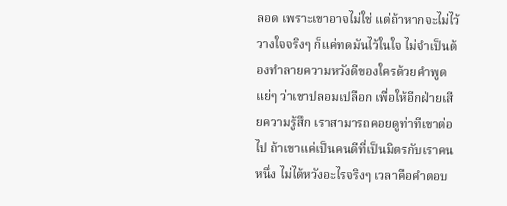ลอด เพราะเขาอาจไม่ใช่ แต่ถ้าหากจะไม่ไว้วางใจจริงๆ ก็แค่ทดมันไว้ในใจ ไม่จำเป็นต้องทำลายความหวังดีของใครด้วยคำพูดแย่ๆ ว่าเขาปลอมเปลือก เพื่อให้อีกฝ่ายเสียความรู้สึก เราสามารถคอยดูท่าทีเขาต่อไป ถ้าเขาแค่เป็นคนดีที่เป็นมิตรกับเราคนหนึ่ง ไม่ได้หวังอะไรจริงๆ เวลาคือคำตอบ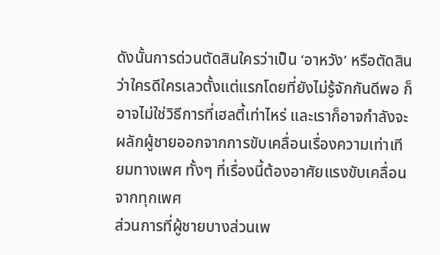ดังนั้นการด่วนตัดสินใครว่าเป็น ‘อาหวัง’ หรือตัดสินว่าใครดีใครเลวตั้งแต่แรกโดยที่ยังไม่รู้จักกันดีพอ ก็อาจไม่ใช่วิธีการที่เฮลตี้เท่าไหร่ และเราก็อาจกำลังจะผลักผู้ชายออกจากการขับเคลื่อนเรื่องความเท่าเทียมทางเพศ ทั้งๆ ที่เรื่องนี้ต้องอาศัยแรงขับเคลื่อนจากทุกเพศ
ส่วนการที่ผู้ชายบางส่วนเพ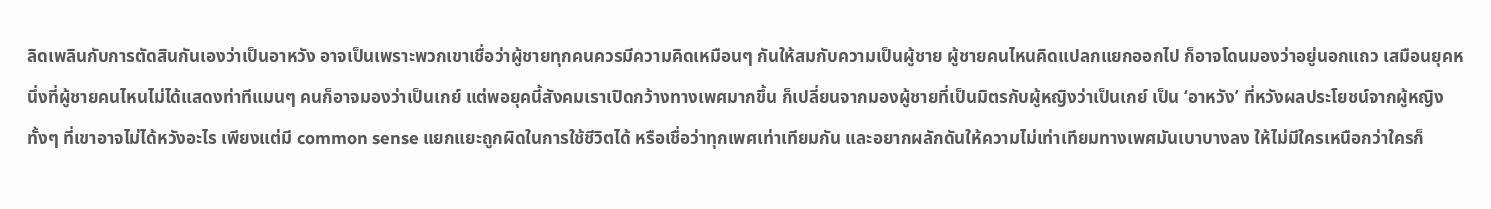ลิดเพลินกับการตัดสินกันเองว่าเป็นอาหวัง อาจเป็นเพราะพวกเขาเชื่อว่าผู้ชายทุกคนควรมีความคิดเหมือนๆ กันให้สมกับความเป็นผู้ชาย ผู้ชายคนไหนคิดแปลกแยกออกไป ก็อาจโดนมองว่าอยู่นอกแถว เสมือนยุคหนึ่งที่ผู้ชายคนไหนไม่ได้แสดงท่าทีแมนๆ คนก็อาจมองว่าเป็นเกย์ แต่พอยุคนี้สังคมเราเปิดกว้างทางเพศมากขึ้น ก็เปลี่ยนจากมองผู้ชายที่เป็นมิตรกับผู้หญิงว่าเป็นเกย์ เป็น ‘อาหวัง’ ที่หวังผลประโยชน์จากผู้หญิง ทั้งๆ ที่เขาอาจไม่ได้หวังอะไร เพียงแต่มี common sense แยกแยะถูกผิดในการใช้ชีวิตได้ หรือเชื่อว่าทุกเพศเท่าเทียมกัน และอยากผลักดันให้ความไม่เท่าเทียมทางเพศมันเบาบางลง ให้ไม่มีใครเหนือกว่าใครก็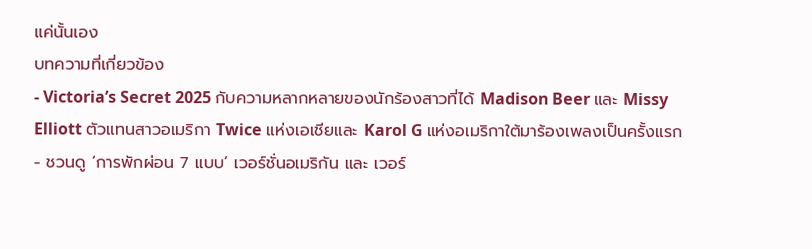แค่นั้นเอง
บทความที่เกี่ยวข้อง
- Victoria’s Secret 2025 กับความหลากหลายของนักร้องสาวที่ได้ Madison Beer และ Missy Elliott ตัวแทนสาวอเมริกา Twice แห่งเอเชียและ Karol G แห่งอเมริกาใต้มาร้องเพลงเป็นครั้งแรก
- ชวนดู ‘การพักผ่อน 7 แบบ’ เวอร์ชั่นอเมริกัน และ เวอร์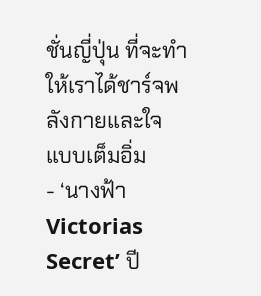ชั่นญี่ปุ่น ที่จะทำให้เราได้ชาร์จพลังกายและใจแบบเต็มอิ่ม
- ‘นางฟ้า Victorias Secret’ ปี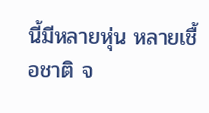นี้มีหลายหุ่น หลายเชื้อชาติ จ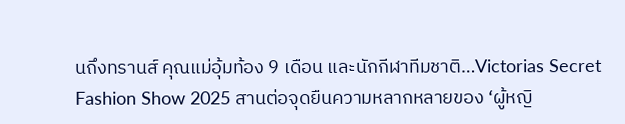นถึงทรานส์ คุณแม่อุ้มท้อง 9 เดือน และนักกีฬาทีมชาติ…Victorias Secret Fashion Show 2025 สานต่อจุดยืนความหลากหลายของ ‘ผู้หญิ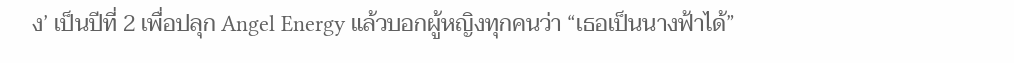ง’ เป็นปีที่ 2 เพื่อปลุก Angel Energy แล้วบอกผู้หญิงทุกคนว่า “เธอเป็นนางฟ้าได้”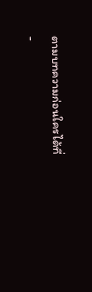ตามบทความก่อนใครได้ที่
-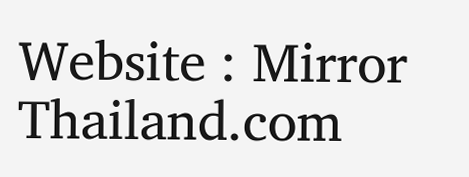Website : Mirror Thailand.com